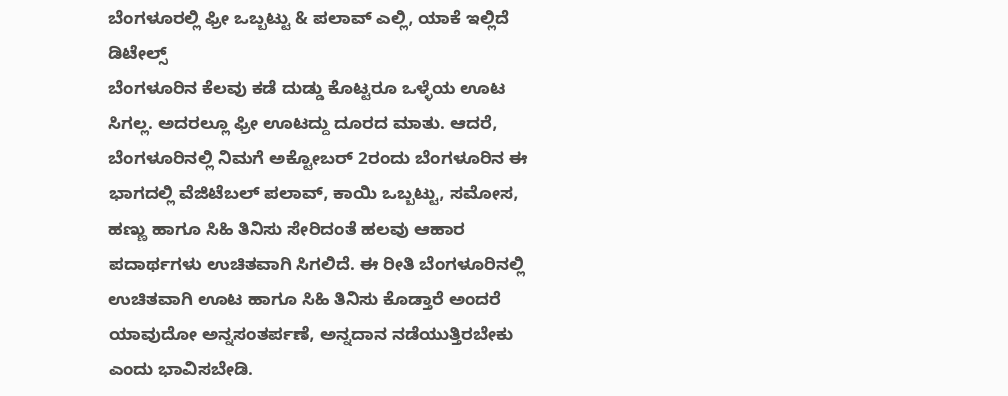ಬೆಂಗಳೂರಲ್ಲಿ ಫ್ರೀ ಒಬ್ಬಟ್ಟು & ಪಲಾವ್ ಎಲ್ಲಿ, ಯಾಕೆ ಇಲ್ಲಿದೆ ಡಿಟೇಲ್ಸ್
ಬೆಂಗಳೂರಿನ ಕೆಲವು ಕಡೆ ದುಡ್ಡು ಕೊಟ್ಟರೂ ಒಳ್ಳೆಯ ಊಟ ಸಿಗಲ್ಲ. ಅದರಲ್ಲೂ ಫ್ರೀ ಊಟದ್ದು ದೂರದ ಮಾತು. ಆದರೆ, ಬೆಂಗಳೂರಿನಲ್ಲಿ ನಿಮಗೆ ಅಕ್ಟೋಬರ್ 2ರಂದು ಬೆಂಗಳೂರಿನ ಈ ಭಾಗದಲ್ಲಿ ವೆಜಿಟೆಬಲ್ ಪಲಾವ್, ಕಾಯಿ ಒಬ್ಬಟ್ಟು, ಸಮೋಸ, ಹಣ್ಣು ಹಾಗೂ ಸಿಹಿ ತಿನಿಸು ಸೇರಿದಂತೆ ಹಲವು ಆಹಾರ ಪದಾರ್ಥಗಳು ಉಚಿತವಾಗಿ ಸಿಗಲಿದೆ. ಈ ರೀತಿ ಬೆಂಗಳೂರಿನಲ್ಲಿ ಉಚಿತವಾಗಿ ಊಟ ಹಾಗೂ ಸಿಹಿ ತಿನಿಸು ಕೊಡ್ತಾರೆ ಅಂದರೆ ಯಾವುದೋ ಅನ್ನಸಂತರ್ಪಣೆ, ಅನ್ನದಾನ ನಡೆಯುತ್ತಿರಬೇಕು ಎಂದು ಭಾವಿಸಬೇಡಿ.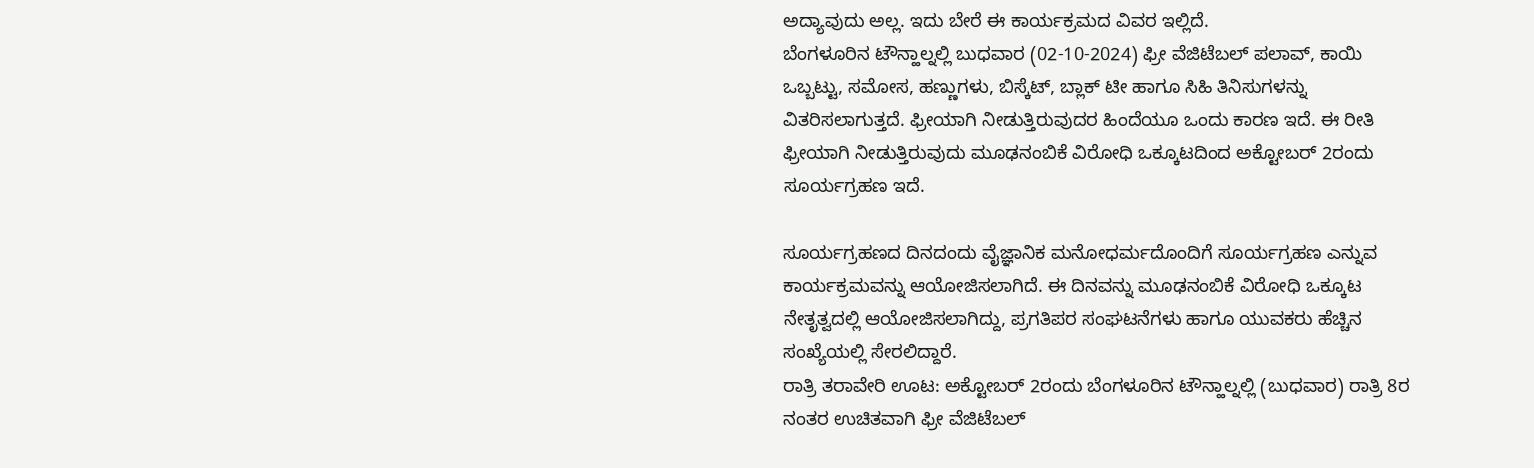ಅದ್ಯಾವುದು ಅಲ್ಲ. ಇದು ಬೇರೆ ಈ ಕಾರ್ಯಕ್ರಮದ ವಿವರ ಇಲ್ಲಿದೆ.
ಬೆಂಗಳೂರಿನ ಟೌನ್ಹಾಲ್ನಲ್ಲಿ ಬುಧವಾರ (02-10-2024) ಫ್ರೀ ವೆಜಿಟೆಬಲ್ ಪಲಾವ್, ಕಾಯಿ ಒಬ್ಬಟ್ಟು, ಸಮೋಸ, ಹಣ್ಣುಗಳು, ಬಿಸ್ಕೆಟ್, ಬ್ಲಾಕ್ ಟೀ ಹಾಗೂ ಸಿಹಿ ತಿನಿಸುಗಳನ್ನು ವಿತರಿಸಲಾಗುತ್ತದೆ. ಫ್ರೀಯಾಗಿ ನೀಡುತ್ತಿರುವುದರ ಹಿಂದೆಯೂ ಒಂದು ಕಾರಣ ಇದೆ. ಈ ರೀತಿ ಫ್ರೀಯಾಗಿ ನೀಡುತ್ತಿರುವುದು ಮೂಢನಂಬಿಕೆ ವಿರೋಧಿ ಒಕ್ಕೂಟದಿಂದ ಅಕ್ಟೋಬರ್ 2ರಂದು ಸೂರ್ಯಗ್ರಹಣ ಇದೆ.

ಸೂರ್ಯಗ್ರಹಣದ ದಿನದಂದು ವೈಜ್ಞಾನಿಕ ಮನೋಧರ್ಮದೊಂದಿಗೆ ಸೂರ್ಯಗ್ರಹಣ ಎನ್ನುವ ಕಾರ್ಯಕ್ರಮವನ್ನು ಆಯೋಜಿಸಲಾಗಿದೆ. ಈ ದಿನವನ್ನು ಮೂಢನಂಬಿಕೆ ವಿರೋಧಿ ಒಕ್ಕೂಟ ನೇತೃತ್ವದಲ್ಲಿ ಆಯೋಜಿಸಲಾಗಿದ್ದು, ಪ್ರಗತಿಪರ ಸಂಘಟನೆಗಳು ಹಾಗೂ ಯುವಕರು ಹೆಚ್ಚಿನ ಸಂಖ್ಯೆಯಲ್ಲಿ ಸೇರಲಿದ್ದಾರೆ.
ರಾತ್ರಿ ತರಾವೇರಿ ಊಟ: ಅಕ್ಟೋಬರ್ 2ರಂದು ಬೆಂಗಳೂರಿನ ಟೌನ್ಹಾಲ್ನಲ್ಲಿ (ಬುಧವಾರ) ರಾತ್ರಿ 8ರ ನಂತರ ಉಚಿತವಾಗಿ ಫ್ರೀ ವೆಜಿಟೆಬಲ್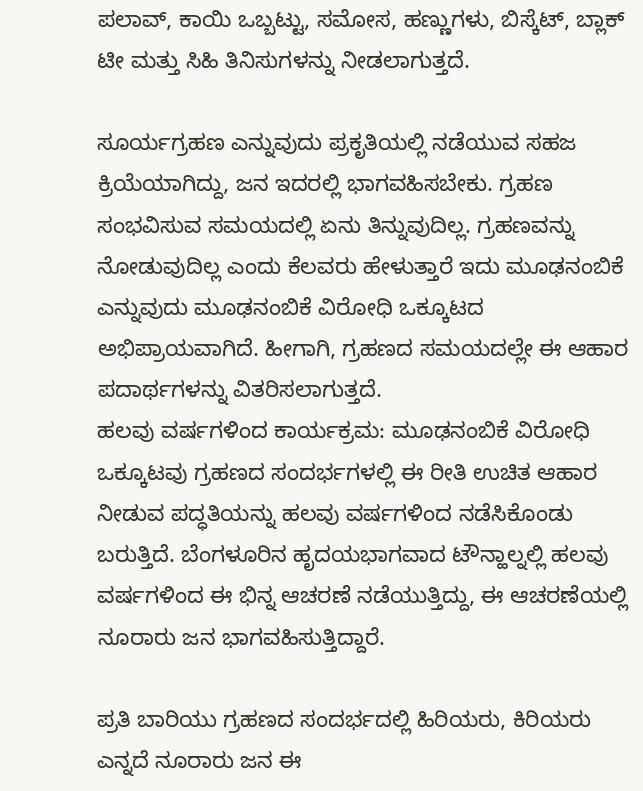ಪಲಾವ್, ಕಾಯಿ ಒಬ್ಬಟ್ಟು, ಸಮೋಸ, ಹಣ್ಣುಗಳು, ಬಿಸ್ಕೆಟ್, ಬ್ಲಾಕ್ ಟೀ ಮತ್ತು ಸಿಹಿ ತಿನಿಸುಗಳನ್ನು ನೀಡಲಾಗುತ್ತದೆ.

ಸೂರ್ಯಗ್ರಹಣ ಎನ್ನುವುದು ಪ್ರಕೃತಿಯಲ್ಲಿ ನಡೆಯುವ ಸಹಜ ಕ್ರಿಯೆಯಾಗಿದ್ದು, ಜನ ಇದರಲ್ಲಿ ಭಾಗವಹಿಸಬೇಕು. ಗ್ರಹಣ ಸಂಭವಿಸುವ ಸಮಯದಲ್ಲಿ ಏನು ತಿನ್ನುವುದಿಲ್ಲ. ಗ್ರಹಣವನ್ನು ನೋಡುವುದಿಲ್ಲ ಎಂದು ಕೆಲವರು ಹೇಳುತ್ತಾರೆ ಇದು ಮೂಢನಂಬಿಕೆ ಎನ್ನುವುದು ಮೂಢನಂಬಿಕೆ ವಿರೋಧಿ ಒಕ್ಕೂಟದ ಅಭಿಪ್ರಾಯವಾಗಿದೆ. ಹೀಗಾಗಿ, ಗ್ರಹಣದ ಸಮಯದಲ್ಲೇ ಈ ಆಹಾರ ಪದಾರ್ಥಗಳನ್ನು ವಿತರಿಸಲಾಗುತ್ತದೆ.
ಹಲವು ವರ್ಷಗಳಿಂದ ಕಾರ್ಯಕ್ರಮ: ಮೂಢನಂಬಿಕೆ ವಿರೋಧಿ ಒಕ್ಕೂಟವು ಗ್ರಹಣದ ಸಂದರ್ಭಗಳಲ್ಲಿ ಈ ರೀತಿ ಉಚಿತ ಆಹಾರ ನೀಡುವ ಪದ್ಧತಿಯನ್ನು ಹಲವು ವರ್ಷಗಳಿಂದ ನಡೆಸಿಕೊಂಡು ಬರುತ್ತಿದೆ. ಬೆಂಗಳೂರಿನ ಹೃದಯಭಾಗವಾದ ಟೌನ್ಹಾಲ್ನಲ್ಲಿ ಹಲವು ವರ್ಷಗಳಿಂದ ಈ ಭಿನ್ನ ಆಚರಣೆ ನಡೆಯುತ್ತಿದ್ದು, ಈ ಆಚರಣೆಯಲ್ಲಿ ನೂರಾರು ಜನ ಭಾಗವಹಿಸುತ್ತಿದ್ದಾರೆ.

ಪ್ರತಿ ಬಾರಿಯು ಗ್ರಹಣದ ಸಂದರ್ಭದಲ್ಲಿ ಹಿರಿಯರು, ಕಿರಿಯರು ಎನ್ನದೆ ನೂರಾರು ಜನ ಈ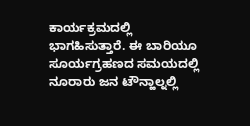ಕಾರ್ಯಕ್ರಮದಲ್ಲಿ ಭಾಗಹಿಸುತ್ತಾರೆ. ಈ ಬಾರಿಯೂ ಸೂರ್ಯಗ್ರಹಣದ ಸಮಯದಲ್ಲಿ ನೂರಾರು ಜನ ಟೌನ್ಹಾಲ್ನಲ್ಲಿ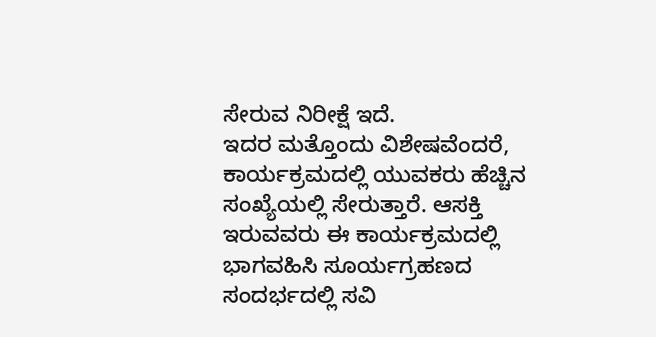ಸೇರುವ ನಿರೀಕ್ಷೆ ಇದೆ.
ಇದರ ಮತ್ತೊಂದು ವಿಶೇಷವೆಂದರೆ, ಕಾರ್ಯಕ್ರಮದಲ್ಲಿ ಯುವಕರು ಹೆಚ್ಚಿನ ಸಂಖ್ಯೆಯಲ್ಲಿ ಸೇರುತ್ತಾರೆ. ಆಸಕ್ತಿ ಇರುವವರು ಈ ಕಾರ್ಯಕ್ರಮದಲ್ಲಿ ಭಾಗವಹಿಸಿ ಸೂರ್ಯಗ್ರಹಣದ ಸಂದರ್ಭದಲ್ಲಿ ಸವಿ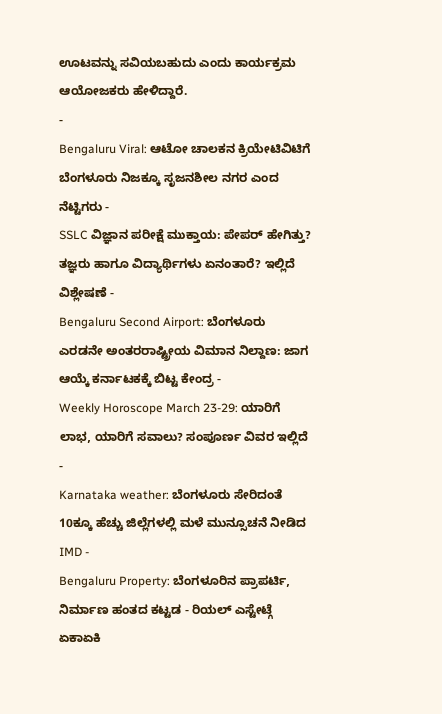ಊಟವನ್ನು ಸವಿಯಬಹುದು ಎಂದು ಕಾರ್ಯಕ್ರಮ ಆಯೋಜಕರು ಹೇಳಿದ್ದಾರೆ.
-
Bengaluru Viral: ಆಟೋ ಚಾಲಕನ ಕ್ರಿಯೇಟಿವಿಟಿಗೆ ಬೆಂಗಳೂರು ನಿಜಕ್ಕೂ ಸೃಜನಶೀಲ ನಗರ ಎಂದ ನೆಟ್ಟಿಗರು -
SSLC ವಿಜ್ಞಾನ ಪರೀಕ್ಷೆ ಮುಕ್ತಾಯ: ಪೇಪರ್ ಹೇಗಿತ್ತು? ತಜ್ಞರು ಹಾಗೂ ವಿದ್ಯಾರ್ಥಿಗಳು ಏನಂತಾರೆ? ಇಲ್ಲಿದೆ ವಿಶ್ಲೇಷಣೆ -
Bengaluru Second Airport: ಬೆಂಗಳೂರು ಎರಡನೇ ಅಂತರರಾಷ್ಟ್ರೀಯ ವಿಮಾನ ನಿಲ್ದಾಣ: ಜಾಗ ಆಯ್ಕೆ ಕರ್ನಾಟಕಕ್ಕೆ ಬಿಟ್ಟ ಕೇಂದ್ರ -
Weekly Horoscope March 23-29: ಯಾರಿಗೆ ಲಾಭ, ಯಾರಿಗೆ ಸವಾಲು? ಸಂಪೂರ್ಣ ವಿವರ ಇಲ್ಲಿದೆ -
Karnataka weather: ಬೆಂಗಳೂರು ಸೇರಿದಂತೆ 10ಕ್ಕೂ ಹೆಚ್ಚು ಜಿಲ್ಲೆಗಳಲ್ಲಿ ಮಳೆ ಮುನ್ಸೂಚನೆ ನೀಡಿದ IMD -
Bengaluru Property: ಬೆಂಗಳೂರಿನ ಪ್ರಾಪರ್ಟಿ, ನಿರ್ಮಾಣ ಹಂತದ ಕಟ್ಟಡ - ರಿಯಲ್ ಎಸ್ಟೇಟ್ಗೆ ಏಕಾಏಕಿ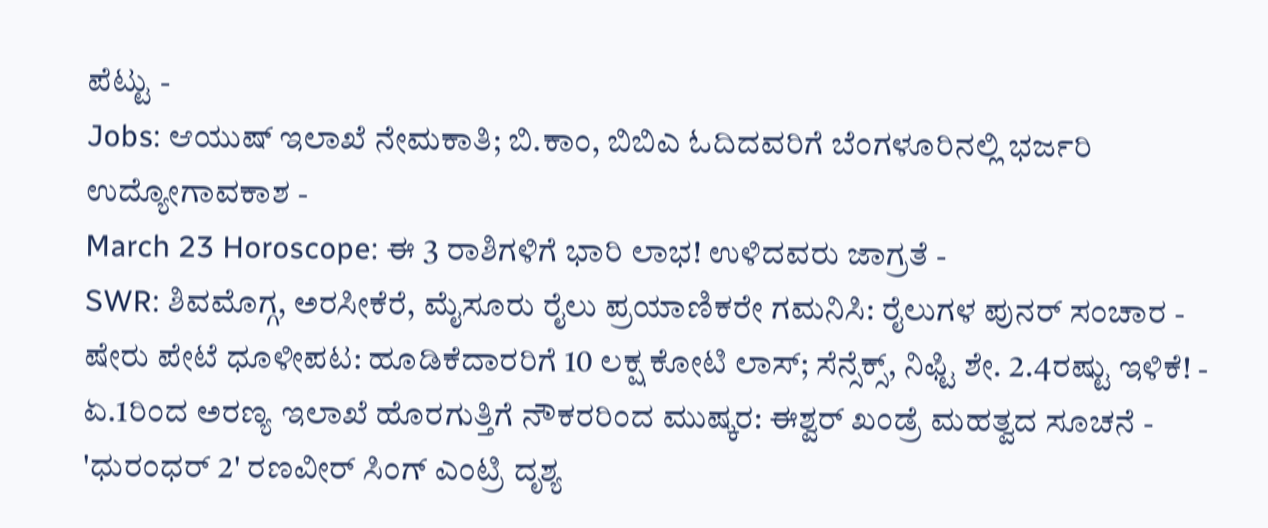ಪೆಟ್ಟು -
Jobs: ಆಯುಷ್ ಇಲಾಖೆ ನೇಮಕಾತಿ; ಬಿ.ಕಾಂ, ಬಿಬಿಎ ಓದಿದವರಿಗೆ ಬೆಂಗಳೂರಿನಲ್ಲಿ ಭರ್ಜರಿ ಉದ್ಯೋಗಾವಕಾಶ -
March 23 Horoscope: ಈ 3 ರಾಶಿಗಳಿಗೆ ಭಾರಿ ಲಾಭ! ಉಳಿದವರು ಜಾಗ್ರತೆ -
SWR: ಶಿವಮೊಗ್ಗ, ಅರಸೀಕೆರೆ, ಮೈಸೂರು ರೈಲು ಪ್ರಯಾಣಿಕರೇ ಗಮನಿಸಿ: ರೈಲುಗಳ ಪುನರ್ ಸಂಚಾರ -
ಷೇರು ಪೇಟೆ ಧೂಳೀಪಟ: ಹೂಡಿಕೆದಾರರಿಗೆ 10 ಲಕ್ಷ ಕೋಟಿ ಲಾಸ್; ಸೆನ್ಸೆಕ್ಸ್, ನಿಫ್ಟಿ ಶೇ. 2.4ರಷ್ಟು ಇಳಿಕೆ! -
ಏ.1ರಿಂದ ಅರಣ್ಯ ಇಲಾಖೆ ಹೊರಗುತ್ತಿಗೆ ನೌಕರರಿಂದ ಮುಷ್ಕರ: ಈಶ್ವರ್ ಖಂಡ್ರೆ ಮಹತ್ವದ ಸೂಚನೆ -
'ಧುರಂಧರ್ 2' ರಣವೀರ್ ಸಿಂಗ್ ಎಂಟ್ರಿ ದೃಶ್ಯ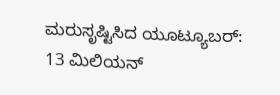ಮರುಸೃಷ್ಟಿಸಿದ ಯೂಟ್ಯೂಬರ್: 13 ಮಿಲಿಯನ್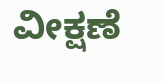ವೀಕ್ಷಣೆ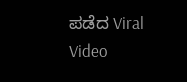ಪಡೆದ Viral Video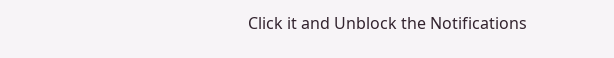Click it and Unblock the Notifications